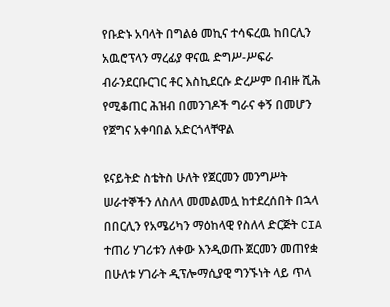የቡድኑ አባላት በግልፅ መኪና ተሳፍረዉ ከበርሊን አዉሮፕላን ማረፊያ ዋናዉ ድግሥ-ሥፍራ ብራንደርቡርገር ቶር እስኪደርሱ ድረሥም በብዙ ሺሕ የሚቆጠር ሕዝብ በመንገዶች ግራና ቀኝ በመሆን የጀግና አቀባበል አድርጎላቸዋል

ዩናይትድ ስቴትስ ሁለት የጀርመን መንግሥት ሠራተኞችን ለስለላ መመልመሏ ከተደረሰበት በኋላ በበርሊን የአሜሪካን ማዕከላዊ የስለላ ድርጅት CIA ተጠሪ ሃገሪቱን ለቀው እንዲወጡ ጀርመን መጠየቋ በሁለቱ ሃገራት ዲፕሎማሲያዊ ግንኙነት ላይ ጥላ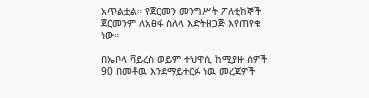አጥልቷል። የጀርመን መንግሥት ፖለቲከኞች ጀርመንም ለአፀፋ ስለላ እድትዘጋጅ እየጠየቁ ነው።

በኤቦላ ቫይረስ ወይም ተህዋሲ ከሚያዙ ሰዎች 90 በመቶዉ እንደማይተርፉ ነዉ መረጃዎች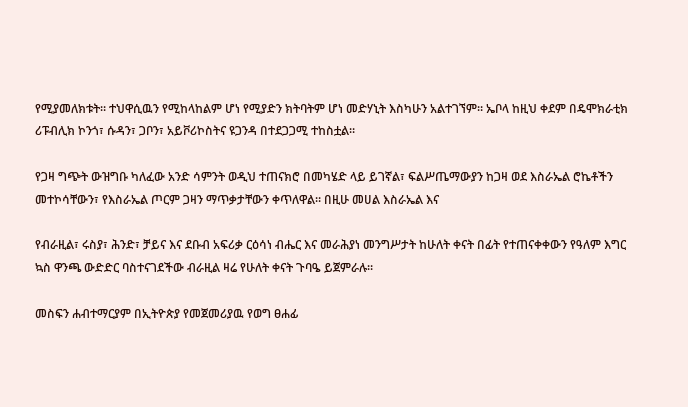የሚያመለክቱት። ተህዋሲዉን የሚከላከልም ሆነ የሚያድን ክትባትም ሆነ መድሃኒት እስካሁን አልተገኘም። ኤቦላ ከዚህ ቀደም በዴሞክራቲክ ሪፑብሊክ ኮንጎ፣ ሱዳን፣ ጋቦን፣ አይቮሪኮስትና ዩጋንዳ በተደጋጋሚ ተከስቷል።

የጋዛ ግጭት ውዝግቡ ካለፈው አንድ ሳምንት ወዲህ ተጠናክሮ በመካሄድ ላይ ይገኛል፣ ፍልሥጤማውያን ከጋዛ ወደ እስራኤል ሮኬቶችን መተኮሳቸውን፣ የእስራኤል ጦርም ጋዛን ማጥቃታቸውን ቀጥለዋል። በዚሁ መሀል እስራኤል እና

የብራዚል፣ ሩስያ፣ ሕንድ፣ ቻይና እና ደቡብ አፍሪቃ ርዕሳነ ብሔር እና መራሕያነ መንግሥታት ከሁለት ቀናት በፊት የተጠናቀቀውን የዓለም እግር ኳስ ዋንጫ ውድድር ባስተናገደችው ብራዚል ዛሬ የሁለት ቀናት ጉባዔ ይጀምራሉ።

መስፍን ሐብተማርያም በኢትዮጵያ የመጀመሪያዉ የወግ ፀሐፊ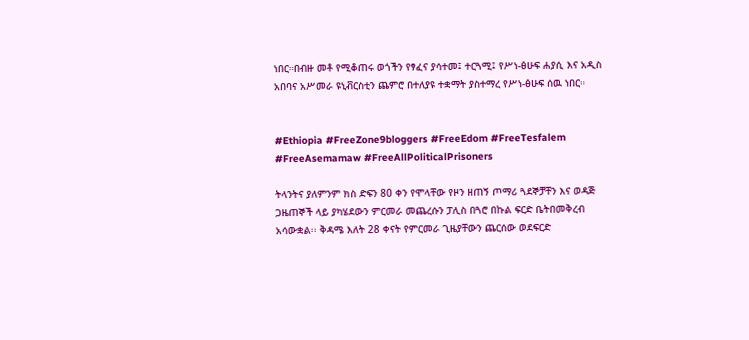ነበር።በብዙ መቶ የሚቆጠሩ ወጎችን የፃፈና ያሳተመ፤ ተርጓሚ፤ የሥነ-ፅሁፍ ሐያሲ እና አዲስ አበባና አሥመራ ዩኒቭርስቲን ጨምሮ በተለያዩ ተቋማት ያስተማረ የሥነ-ፅሁፍ ሰዉ ነበር።


#Ethiopia #FreeZone9bloggers #FreeEdom #FreeTesfalem #FreeAsemamaw #FreeAllPoliticalPrisoners

ትላንትና ያለምንም ክስ ድፍን 80 ቀን የሞላቸው የዞን ዘጠኝ ጦማሪ ጓደኞቻቸን እና ወዳጅ ጋዜጠኞች ላይ ያካሄደውን ምርመራ መጨረሱን ፓሊስ በጓሮ በኩል ፍርድ ቤትበመቅረብ አሳውቋል፡፡ ቅዳሜ እለት 28 ቀናት የምርመራ ጊዜያቸውን ጨርሰው ወደፍርድ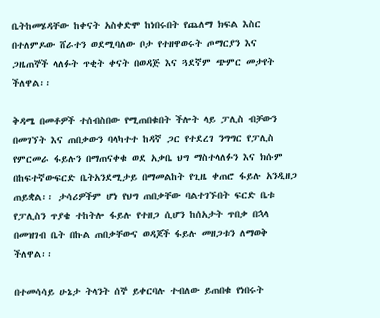ቤትከመሄዳቸው ከቀናት አስቀድሞ ከነበሩበት የጨለማ ክፍል እስር በተለምዶው ሸራተን ወደሚባለው ቦታ የተዘዋወሩት ጦማርያን እና ጋዜጠኞች ላለፉት ጥቂት ቀናት በወዳጅ እና ጓደኛም ጭምር መታየት ችለዋል፡፡

ቅዳሜ በመቶዎች ተሰብስበው የሚጠበቁበት ችሎት ላይ ፓሊስ ብቻውን በመገኘት እና ጠበቃውን ባላካተተ ከዳኛ ጋር የተደረገ ንግግር የፓሊስ የምርመራ ፋይሉን በማጠናቀቁ ወደ አቃቤ ህግ ማስተላለፉን እና ክሱም በከፍተኛውፍርድ ቤትአንደሚታይ በማመልከት የጊዜ ቀጠሮ ፋይሉ አንዲዘጋ ጠይቋል፡፡ ታሳሪዎችም ሆነ የህግ ጠበቃቸው ባልተገኙበት ፍርድ ቤቱ የፓሊስን ጥያቄ ተከትሎ ፋይሉ የተዘጋ ሲሆን ከሰአታት ጥበቃ በኋላ በመዝገብ ቤት በኩል ጠበቃቸውና ወዳጆች ፋይሉ መዘጋቱን ለማወቅ ችለዋል፡፡

በተመሳሳይ ሁኔታ ትላንት ሰኞ ይቀርባሉ ተብለው ይጠበቁ የነበሩት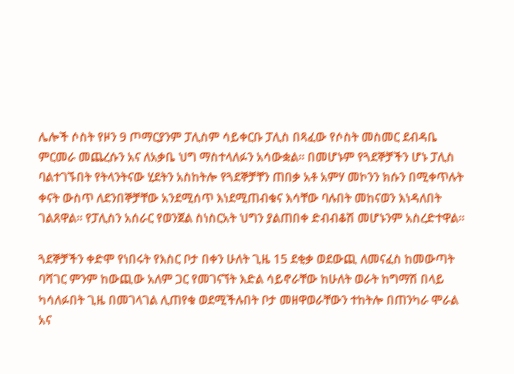ሌሎች ሶስት የዞን 9 ጦማርያንም ፓሊስም ሳይቀርቡ ፓሊስ በጻፈው የሶስት መስመር ደብዳቤ ምርመራ መጨረሱን አና ለአቃቤ ህግ ማስተላለፉን አሳውቋል፡፡ በመሆኑም የጓደኞቻችን ሆኑ ፓሊስ ባልተገኙበት የትላንትናው ሂደትን አስከትሎ የጓደኞቻቸን ጠበቃ አቶ አምሃ መኮንን ክሱን በሚቀጥሉት ቀናት ውስጥ ለደንበኞቻቸው አንደሚሰጥ እነደሚጠብቁና እሳቸው ባሉበት መከናወን እነዳለበት ገልጸዋል፡፡ የፓሊስን አሰራር የወንጀል ስነስርአት ህግን ያልጠበቀ ድብብቆሽ መሆኑንም አስረድተዋል፡፡

ጓደኞቻችን ቀድሞ የነበሩት የእስር ቦታ በቀን ሁለት ጊዜ 15 ደቂቃ ወደውጪ ለመናፈስ ከመውጣት ባሻገር ምንም ከውጪው አለም ጋር የመገናኘት እድል ሳይኖራቸው ከሁለት ወራት ከግማሽ በላይ ካሳለፉበት ጊዜ በመገላገል ሊጠየቁ ወደሚችሉበት ቦታ መዘዋወራቸውን ተከትሎ በጠንካራ ሞራል አና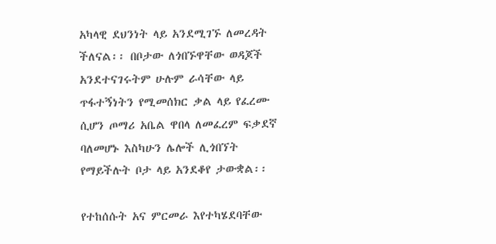አካላዊ ደህንነት ላይ አንደሚገኙ ለመረዳት ችለናል፡፡ በቦታው ለጎበኙዋቸው ወዳጆች አንደተናገሩትም ሁሉም ራሳቸው ላይ ጥፋተኝነትን የሚመሰክር ቃል ላይ የፈረሙ ሲሆን ጦማሪ አቤል ዋበላ ለመፈረም ፍቃደኛ ባለመሆኑ እስካሁን ሌሎች ሊጎበኘት የማይችሉት ቦታ ላይ አንደቆየ ታውቋል፡፡

የተከሰሱት አና ምርመራ እየተካሄደባቸው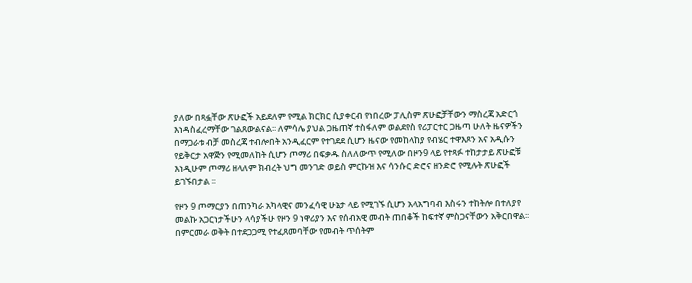ያለው በጻፏቸው ጽሁፎች አይደለም የሚል ክርክር ሲያቀርብ የነበረው ፓሊስም ጽሁፎቻቸውን ማስረጃ አድርጎ እነዳስፈረማቸው ገልጸውልናል፡፡ ለምሳሌ ያህል ጋዜጠኛ ተስፋለም ወልደየስ የሪፓርተር ጋዜጣ ሁለት ዜናዎችን በማጋራቱ ብቻ መስረጃ ተብሎበት አንዲፈርም የተገደደ ሲሆን ዜናው የመከላከያ የብሄር ተዋእጾን አና አዲሱን የይቅርታ አዋጅን የሚመለከት ሲሆን ጦማሪ በፍቃዱ ስለለውጥ የሚለው በዞን9 ላይ የተጻፉ ተከታታይ ጽሁፎቹ እነዲሁም ጦማሪ ዘላለም ክብረት ህግ መንገድ ወይስ ምርኩዝ እና ሳንሱር ድሮና ዘንድሮ የሚሉት ጽሁፎች ይገኙበታል ፡፡

የዞን 9 ጦማርያን በጠንካራ አካላዊና መንፈሳዊ ሁኔታ ላይ የሚገኙ ሲሆን አላአግባብ እስሩን ተከትሎ በተለያየ መልኩ አጋርነታችሁን ላሳያችሁ የዞን 9 ነዋሪያን እና የሰብአዊ መብት ጠበቆች ከፍተኛ ምስጋናቸውን አቅርበዋል፡፡ በምርመራ ወቅት በተደጋጋሚ የተፈጸመባቸው የመብት ጥሰትም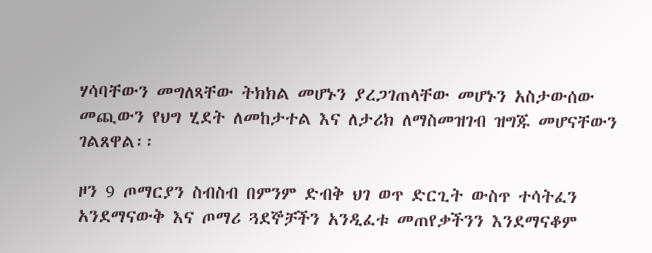ሃሳባቸውን መግለጻቸው ትክክል መሆኑን ያረጋገጠላቸው መሆኑን አስታውሰው መጪውን የህግ ሂደት ለመከታተል እና ለታሪክ ለማስመዝገብ ዝግጁ መሆናቸውን ገልጸዋል፡፡

ዞን 9 ጦማርያን ስብስብ በምንም ድብቅ ህገ ወጥ ድርጊት ውስጥ ተሳትፈን አንደማናውቅ እና ጦማሪ ጓደኞቻችን አንዲፈቱ መጠየቃችንን እንደማናቆም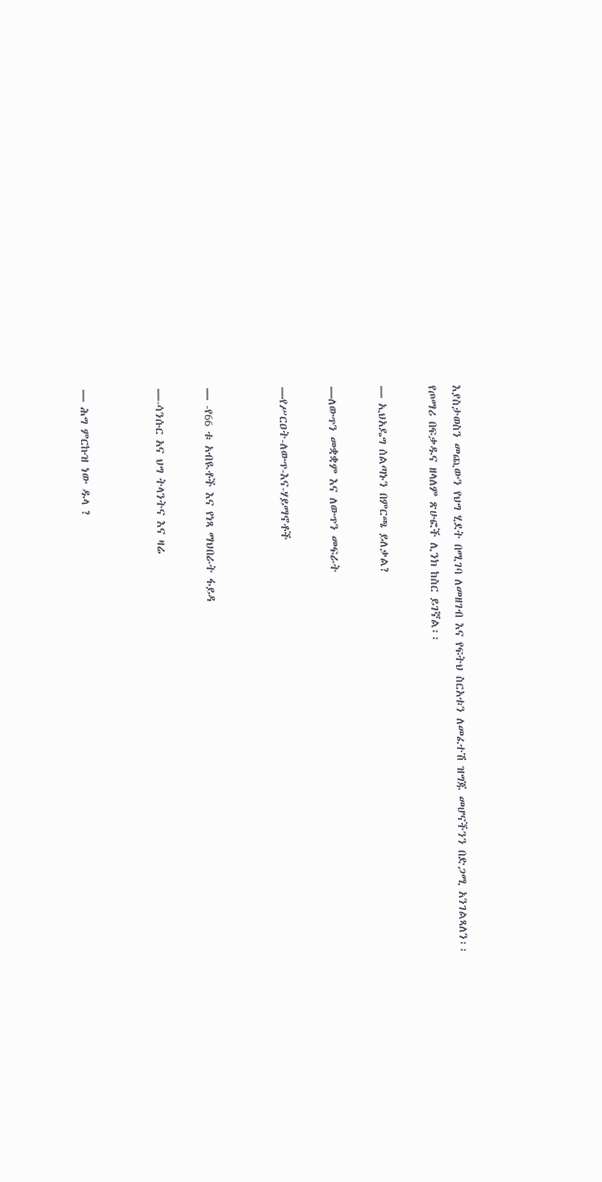እያስታወስን መጪውን የህግ ሂደት በሚገባ ለመዘገብ እና የፍትህ ስርአቱን ለመፈተሽ ዝግጁ መሆናችንን በድጋሚ አንገልጻለን፡፡
የጦማሪ በፍቃዱና ዘላለም ጽሁፎች ሊንክ ከስር ይገኛል፡፡

— ኢህአዴግ ሰልጣኑን በምርጫ ይለቃል?

—ለውጥን መቋቋም እና ለውጥን መፍራት

—የሥርዐት-ለውጥ-እና-ሃይማኖቶች


— -የ66 ቱ አብዪቶች እና የነጻ ማህበራት ፋይዳ

—-ሳንሱር አና ህግ ትላንትና እና ዛሬ


— ሕግ ምርኩዝ ነው ዱላ ?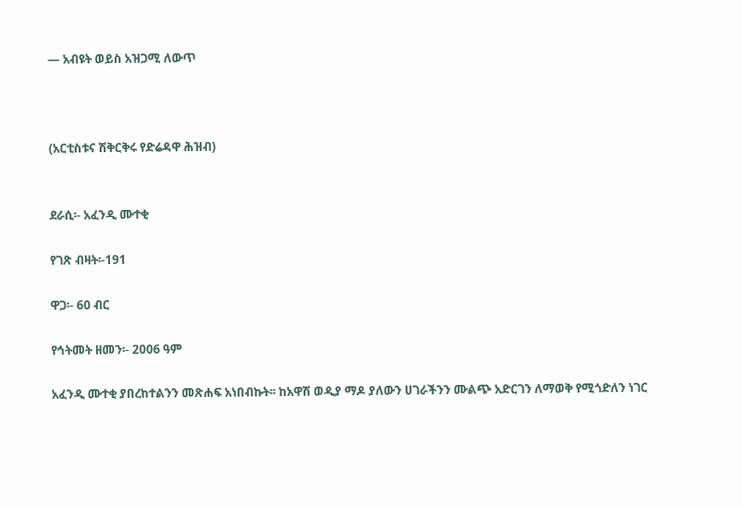— አብዩት ወይስ አዝጋሚ ለውጥ



(አርቲስቱና ሽቅርቅሩ የድሬዳዋ ሕዝብ)


ደራሲ፡- አፈንዲ ሙተቂ

የገጽ ብዛት፡-191

ዋጋ፡- 60 ብር

የኅትመት ዘመን፡- 2006 ዓም

አፈንዲ ሙተቂ ያበረከተልንን መጽሐፍ አነበብኩት፡፡ ከአዋሽ ወዲያ ማዶ ያለውን ሀገራችንን ሙልጭ አድርገን ለማወቅ የሚጎድለን ነገር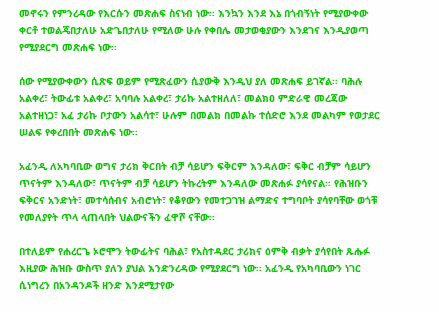መኖሩን የምንረዳው የእርሱን መጽሐፍ ስናነብ ነው፡፡ እንኳን እንደ እኔ በጎብኝነት የሚያውቀው ቀርቶ ተወልጄበታለሁ አድጌበታለሁ የሚለው ሁሉ የቀበሌ መታወቂያውን እንደገና እንዲያወጣ የሚያደርግ መጽሐፍ ነው፡፡

ሰው የሚያውቀውን ሲጽፍ ወይም የሚጽፈውን ሲያውቅ እንዲህ ያለ መጽሐፍ ይገኛል፡፡ ባሕሉ አልቀረ፣ ትውፊቱ አልቀረ፣ አባባሉ አልቀረ፣ ታሪኩ አልተዘለለ፣ መልክዐ ምድራዊ መረጃው አልተዘነጋ፣ አፈ ታሪኩ ቦታውን አልሳተ፣ ሁሉም በመልክ በመልኩ ተሰድሮ እንደ መልካም የወታደር ሠልፍ የቀረበበት መጽሐፍ ነው፡፡

አፈንዲ ለአካባቢው ወግና ታሪክ ቅርበት ብቻ ሳይሆን ፍቅርም እንዳለው፣ ፍቅር ብቻም ሳይሆን ጥናትም እንዳለው፣ ጥናትም ብቻ ሳይሆን ትኩረትም እንዳለው መጽሐፉ ያሳየናል፡፡ የሕዝቡን ፍቅርና አንድነት፣ መተሳሰብና አብሮነት፣ የቆየውን የመተጋገዝ ልማድና ተግባቦት ያሳየባቸው ወጎቹ የመለያየት ጥላ ላጠላበት ህልውናችን ፈዋሾ ናቸው፡፡

በተለይም የሐረርጌ ኦሮሞን ትውፊትና ባሕል፣ የአስተዳደር ታሪክና ዕምቅ ብቃት ያሳየበት ጹሑፉ እዚያው ሕዝቡ ውስጥ ያለን ያህል እንድንረዳው የሚያደርግ ነው፡፡ አፈንዲ የአካባቢውን ነገር ሲነግረን በአንዳንዶች ዘንድ እንደሚታየው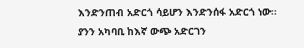እንድንጠብ አድርጎ ሳይሆን እንድንሰፋ አድርጎ ነው፡፡ ያንን አካባቢ ከእኛ ውጭ አድርገን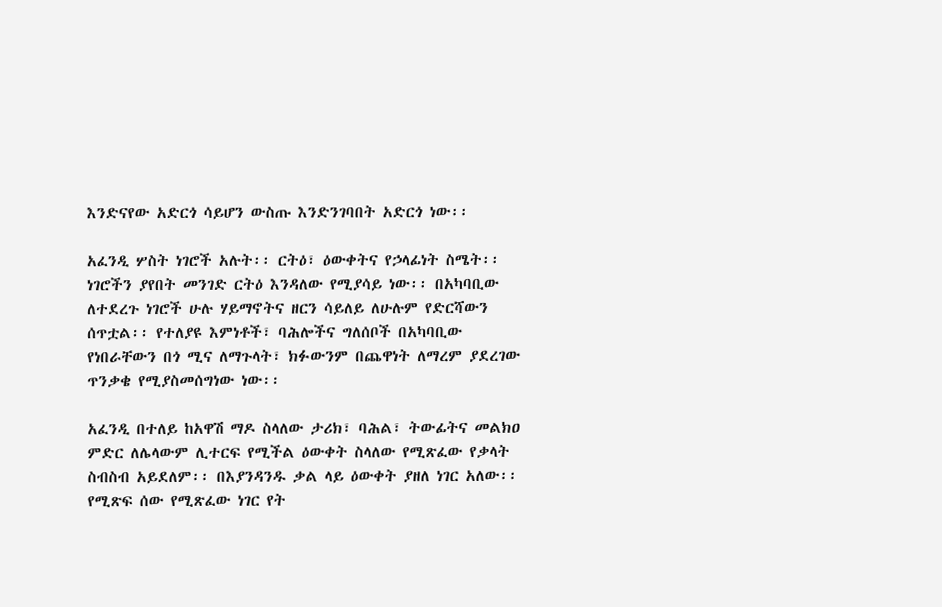እንድናየው አድርጎ ሳይሆን ውስጡ እንድንገባበት አድርጎ ነው፡፡

አፈንዲ ሦስት ነገሮች አሉት፡፡ ርትዕ፣ ዕውቀትና የኃላፊነት ስሜት፡፡ ነገሮችን ያየበት መንገድ ርትዕ እንዳለው የሚያሳይ ነው፡፡ በአካባቢው ለተደረጉ ነገሮች ሁሉ ሃይማኖትና ዘርን ሳይለይ ለሁሉም የድርሻውን ሰጥቷል፡፡ የተለያዩ እምነቶች፣ ባሕሎችና ግለሰቦች በአካባቢው የነበራቸውን በጎ ሚና ለማጉላት፣ ክፉውንም በጨዋነት ለማረም ያደረገው ጥንቃቄ የሚያስመሰግነው ነው፡፡

አፈንዲ በተለይ ከአዋሽ ማዶ ስላለው ታሪክ፣ ባሕል፣ ትውፊትና መልክዐ ምድር ለሌላውም ሊተርፍ የሚችል ዕውቀት ስላለው የሚጽፈው የቃላት ስብስብ አይደለም፡፡ በእያንዳንዱ ቃል ላይ ዕውቀት ያዘለ ነገር አለው፡፡ የሚጽፍ ሰው የሚጽፈው ነገር የት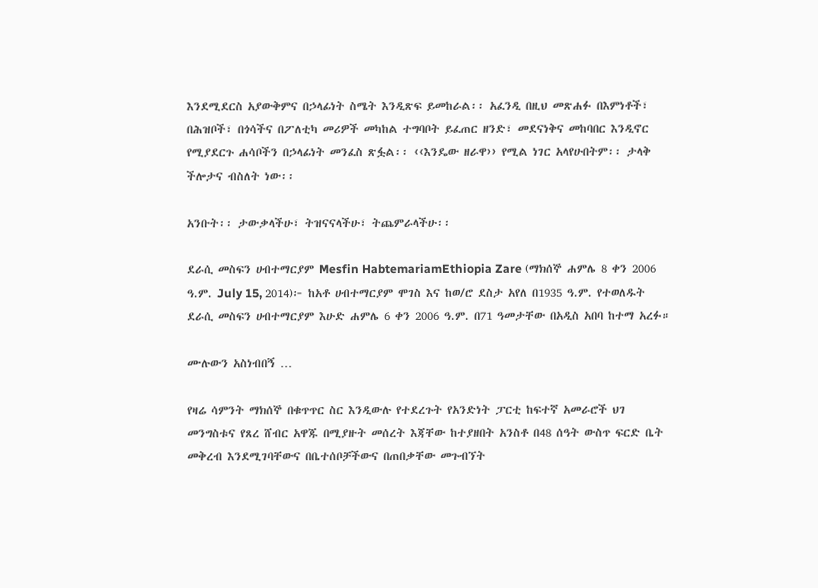እንደሚደርስ አያውቅምና በኃላፊነት ስሜት እንዲጽፍ ይመከራል፡፡ አፈንዲ በዚህ መጽሐፉ በእምነቶች፣ በሕዝቦች፣ በጎሳችና በፖለቲካ መሪዎች መካከል ተግባቦት ይፈጠር ዘንድ፣ መደናነቅና መከባበር እንዲኖር የሚያደርጉ ሐሳቦችን በኃላፊነት መንፈስ ጽፏል፡፡ ‹‹እንዴው ዘራዋ›› የሚል ነገር አላየሁበትም፡፡ ታላቅ ችሎታና ብስለት ነው፡፡

አንቡት፡፡ ታውቃላችሁ፣ ትዝናናላችሁ፣ ትጨምራላችሁ፡፡

ደራሲ መስፍን ሀብተማርያም Mesfin HabtemariamEthiopia Zare (ማክሰኞ ሐምሌ 8 ቀን 2006 ዓ.ም. July 15, 2014)፦ ከአቶ ሀብተማርያም ሞገስ እና ከወ/ሮ ደስታ አየለ በ1935 ዓ.ም. የተወለዱት ደራሲ መስፍን ሀብተማርያም እሁድ ሐምሌ 6 ቀን 2006 ዓ.ም. በ71 ዓመታቸው በአዲስ አበባ ከተማ አረፉ።

ሙሉውን አስነብበኝ …

የዛሬ ሳምንት ማክሰኞ በቁጥጥር ስር እንዲውሉ የተደረጉት የአንድነት ፓርቲ ከፍተኛ አመራሮች ህገ መንግስቱና የጸረ ሸብር አዋጁ በሚያዙት መሰረት እጃቸው ከተያዘበት አንስቶ በ48 ሰዓት ውስጥ ፍርድ ቤት መቅረብ እንደሚገባቸውና በቤተሰቦቻችውና በጠበቃቸው መጉብኘት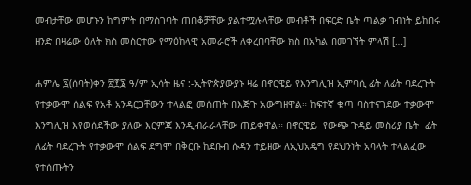መብታቸው መሆኑን ከግምት በማስገባት ጠበቆቻቸው ያልተሟሉላቸው መብቶች በፍርድ ቤት ጣልቃ ገብነት ይከበሩ ዘንድ በዛሬው ዕለት ክስ መስርተው የማዕከላዊ አመራሮች ለቀረበባቸው ክስ በአካል በመገኘት ምላሽ […]

ሐምሌ ፯(ሰባት)ቀን ፳፻፮ ዓ/ም ኢሳት ዜና :-ኢትዮጵያውያኑ ዛሬ በኖርዌይ የእንግሊዝ ኢምባሲ ፊት ለፊት ባደረጉት የተቃውሞ ሰልፍ የአቶ አንዳርጋቸውን ተላልፎ መሰጠት በእጅጉ አውግዘዋል። ከፍተኛ ቁጣ ባስተናገደው ተቃውሞ እንግሊዝ እየወሰደችው ያለው እርምጃ እንዲብራራላቸው ጠይቀዋል። በኖርዌይ  የውጭ ጉዳይ መስሪያ ቤት  ፊት ለፊት ባደረጉት የተቃውሞ ሰልፍ ደግሞ በቅርቡ ከደቡብ ሱዳን ተይዘው ለኢህአዴግ የደህንነት አባላት ተላልፈው የተሰጡትን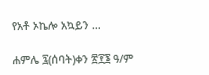የአቶ ኦኬሎ አኳይን …

ሐምሌ ፯(ሰባት)ቀን ፳፻፮ ዓ/ም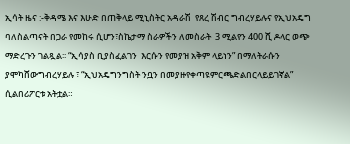ኢሳት ዜና :-ቅዳሜ እና እሁድ በጠቅላይ ሚኒስትር አዳራሽ  የጸረ ሽብር ግብረሃይሉና የኢህአዴግ ባለስልጣናት በጋራ የመከሩ ሲሆን፣ስኬታማ ስራዎችን ለመስራት  3 ሚልየን 400 ሺ ዶላር ወጭ ማድረጉን ገልጿል፡፡ “ኢሳያስ ቢያስፈልገን  እርሱን የመያዝ አቅም ላይነን” በማለትራሱን ያሞካሸውግብረሃይሉ ፣ “ኢህአዴግንግስት ንቧን በመያዙየቀጣዩምርጫድልበርላይይገኛል” ሲልበሪፖርቱ አትቷል።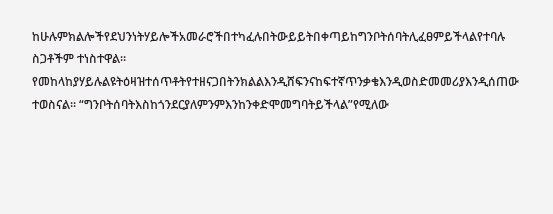ከሁሉምክልሎችየደህንነትሃይሎችአመራሮችበተካፈሉበትውይይትበቀጣይከግንቦትሰባትሊፈፀምይችላልየተባሉ ስጋቶችም ተነስተዋል።  የመከላከያሃይሉልዩትዕዛዝተሰጥቶትየተዘናጋበትንክልልእንዲሸፍንናከፍተኛጥንቃቄእንዲወስድመመሪያእንዲሰጠው ተወስናል፡፡ “ግንቦትሰባትእስከጎንደርያለምንምእንከንቀድሞመግባትይችላል”የሚለው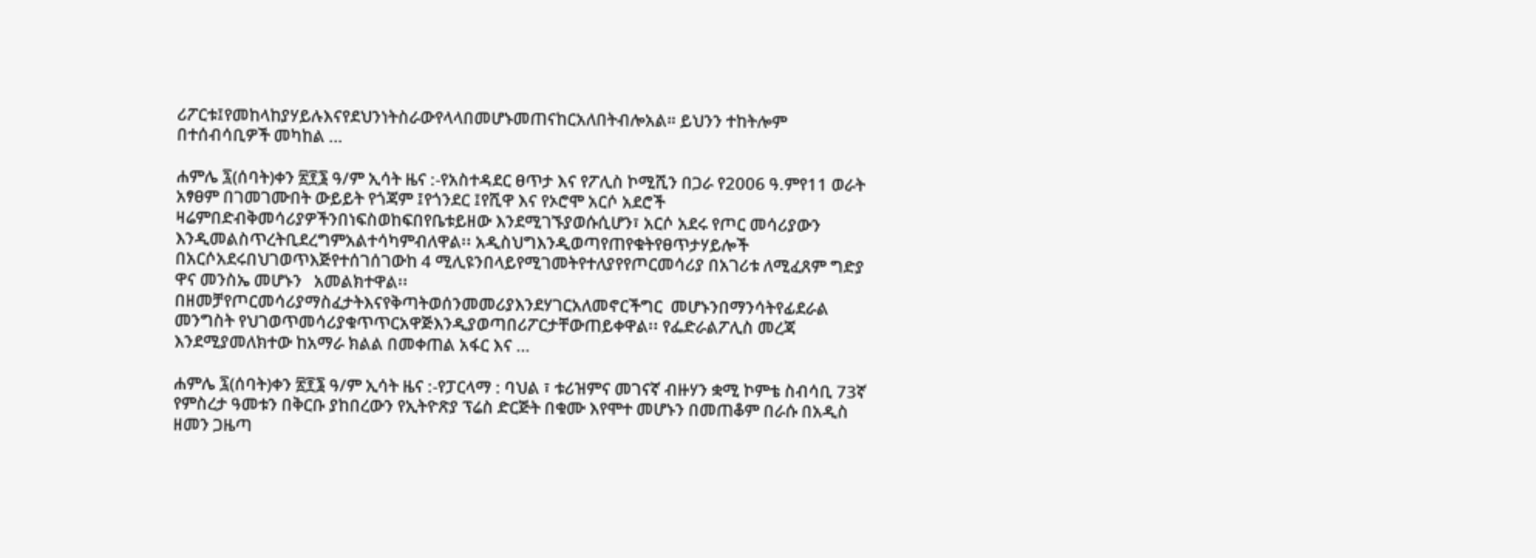ሪፖርቱ፤የመከላከያሃይሉእናየደህንነትስራውየላላበመሆኑመጠናከርአለበትብሎአል። ይህንን ተከትሎም በተሰብሳቢዎች መካከል …

ሐምሌ ፯(ሰባት)ቀን ፳፻፮ ዓ/ም ኢሳት ዜና :-የአስተዳደር ፀጥታ እና የፖሊስ ኮሚሺን በጋራ የ2006 ዓ.ምየ11 ወራት አፃፀም በገመገሙበት ውይይት የጎጃም ፤የጎንደር ፤የሺዋ እና የኦሮሞ አርሶ አደሮች  ዛሬምበድብቅመሳሪያዎችንበነፍስወከፍበየቤቱይዘው እንደሚገኙያወሱሲሆን፣ አርሶ አደሩ የጦር መሳሪያውን እንዲመልስጥረትቢደረግምአልተሳካምብለዋል፡፡ አዲስህግእንዲወጣየጠየቁትየፀጥታሃይሎች  በአርሶአደሩበህገወጥእጅየተሰገሰገውከ 4 ሚሊዩንበላይየሚገመትየተለያየየጦርመሳሪያ በአገሪቱ ለሚፈጸም ግድያ ዋና መንስኤ መሆኑን   አመልክተዋል፡፡ በዘመቻየጦርመሳሪያማስፈታትእናየቅጣትወሰንመመሪያእንደሃገርአለመኖርችግር  መሆኑንበማንሳትየፊደራል መንግስት የህገወጥመሳሪያቁጥጥርአዋጅእንዲያወጣበሪፖርታቸውጠይቀዋል፡፡ የፌድራልፖሊስ መረጃ እንደሚያመለክተው ከአማራ ክልል በመቀጠል አፋር እና …

ሐምሌ ፯(ሰባት)ቀን ፳፻፮ ዓ/ም ኢሳት ዜና :-የፓርላማ : ባህል ፣ ቱሪዝምና መገናኛ ብዙሃን ቋሚ ኮምቴ ስብሳቢ 73ኛ የምስረታ ዓመቱን በቅርቡ ያከበረውን የኢትዮጽያ ፕሬስ ድርጅት በቁሙ እየሞተ መሆኑን በመጠቆም በራሱ በአዲስ ዘመን ጋዜጣ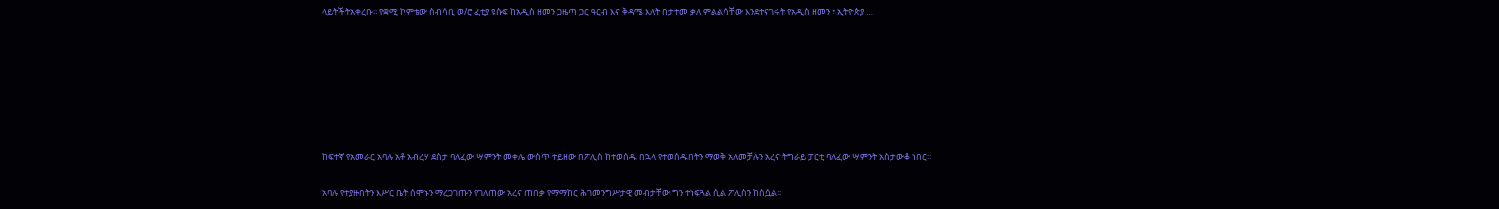ላይትችትአቀረቡ፡፡ የቋሚ ኮምቴው ስብሳቢ ወ/ሮ ፈቲያ ዩሱፍ ከአዲስ ዘመን ጋዜጣ ጋር ዓርብ እና ቅዳሜ እለት በታተመ ቃለ ምልልሳቸው እንደተናገሩት የአዲስ ዘመን ፣ ኢትዮጵያ …







ከፍተኛ የአመራር አባሉ አቶ አብረሃ ደስታ ባለፈው ሣምንት መቀሌ ውስጥ ተይዘው በፖሊስ ከተወሰዱ በኋላ የተወሰዱበትን ማወቅ አለመቻሉን አረና ትግራይ ፓርቲ ባለፈው ሣምንት አስታውቆ ነበር፡፡

አባሉ የተያዙበትን እሥር ቤት ሰሞኑን ማረጋገጡን የገለጠው አረና ጠበቃ የማማከር ሕገመንግሥታዊ መብታቸው ግን ተነፍጓል ሲል ፖሊስን ከስሷል፡፡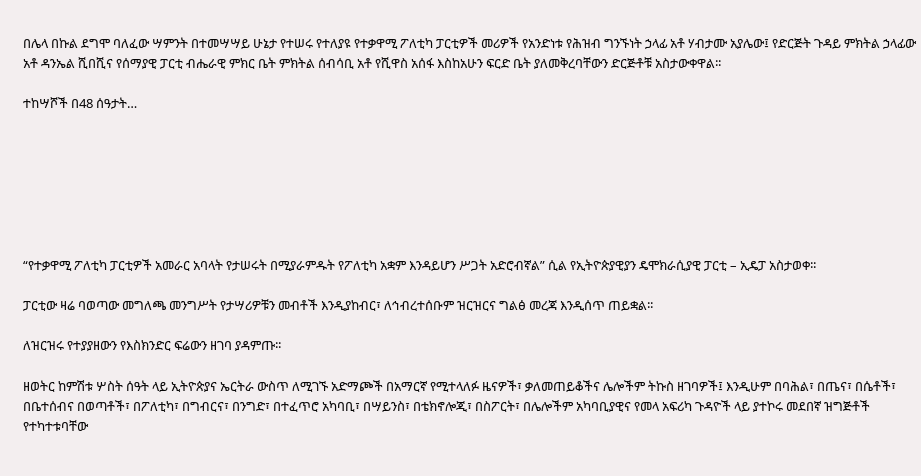በሌላ በኩል ደግሞ ባለፈው ሣምንት በተመሣሣይ ሁኔታ የተሠሩ የተለያዩ የተቃዋሚ ፖለቲካ ፓርቲዎች መሪዎች የአንድነቱ የሕዝብ ግንኙነት ኃላፊ አቶ ሃብታሙ አያሌው፤ የድርጅት ጉዳይ ምክትል ኃላፊው አቶ ዳንኤል ሺበሺና የሰማያዊ ፓርቲ ብሔራዊ ምክር ቤት ምክትል ሰብሳቢ አቶ የሺዋስ አሰፋ እስከአሁን ፍርድ ቤት ያለመቅረባቸውን ድርጅቶቹ አስታውቀዋል፡፡

ተከሣሾች በ48 ሰዓታት…







“የተቃዋሚ ፖለቲካ ፓርቲዎች አመራር አባላት የታሠሩት በሚያራምዱት የፖለቲካ አቋም እንዳይሆን ሥጋት አድሮብኛል” ሲል የኢትዮጵያዊያን ዴሞክራሲያዊ ፓርቲ – ኢዴፓ አስታወቀ፡፡

ፓርቲው ዛሬ ባወጣው መግለጫ መንግሥት የታሣሪዎቹን መብቶች እንዲያከብር፣ ለኅብረተሰቡም ዝርዝርና ግልፅ መረጃ እንዲሰጥ ጠይቋል፡፡

ለዝርዝሩ የተያያዘውን የእስክንድር ፍሬውን ዘገባ ያዳምጡ፡፡

ዘወትር ከምሽቱ ሦስት ሰዓት ላይ ኢትዮጵያና ኤርትራ ውስጥ ለሚገኙ አድማጮች በአማርኛ የሚተላለፉ ዜናዎች፣ ቃለመጠይቆችና ሌሎችም ትኩስ ዘገባዎች፤ እንዲሁም በባሕል፣ በጤና፣ በሴቶች፣ በቤተሰብና በወጣቶች፣ በፖለቲካ፣ በግብርና፣ በንግድ፣ በተፈጥሮ አካባቢ፣ በሣይንስ፣ በቴክኖሎጂ፣ በስፖርት፣ በሌሎችም አካባቢያዊና የመላ አፍሪካ ጉዳዮች ላይ ያተኮሩ መደበኛ ዝግጅቶች የተካተቱባቸው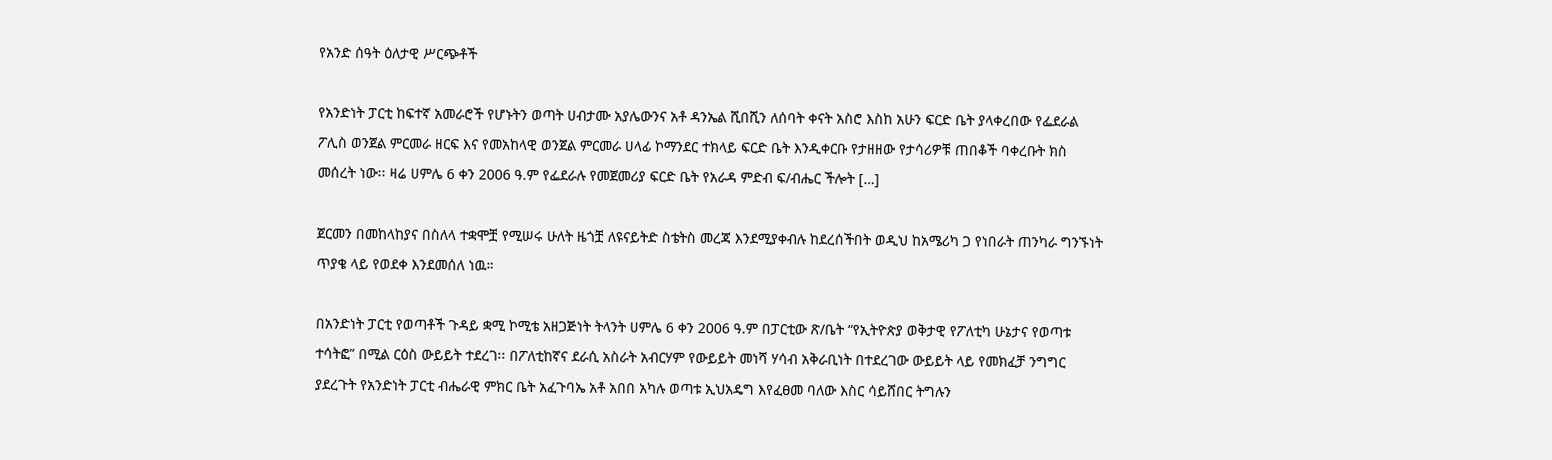የአንድ ሰዓት ዕለታዊ ሥርጭቶች

የአንድነት ፓርቲ ከፍተኛ አመራሮች የሆኑትን ወጣት ሀብታሙ አያሌውንና አቶ ዳንኤል ሺበሺን ለሰባት ቀናት አስሮ እስከ አሁን ፍርድ ቤት ያላቀረበው የፌደራል ፖሊስ ወንጀል ምርመራ ዘርፍ እና የመአከላዊ ወንጀል ምርመራ ሀላፊ ኮማንደር ተክላይ ፍርድ ቤት እንዲቀርቡ የታዘዘው የታሳሪዎቹ ጠበቆች ባቀረቡት ክስ መሰረት ነው፡፡ ዛሬ ሀምሌ 6 ቀን 2006 ዓ.ም የፌደራሉ የመጀመሪያ ፍርድ ቤት የአራዳ ምድብ ፍ/ብሔር ችሎት […]

ጀርመን በመከላከያና በስለላ ተቋሞቿ የሚሠሩ ሁለት ዜጎቿ ለዩናይትድ ስቴትስ መረጃ እንደሚያቀብሉ ከደረሰችበት ወዲህ ከአሜሪካ ጋ የነበራት ጠንካራ ግንኙነት ጥያቄ ላይ የወደቀ እንደመሰለ ነዉ።

በአንድነት ፓርቲ የወጣቶች ጉዳይ ቋሚ ኮሚቴ አዘጋጅነት ትላንት ሀምሌ 6 ቀን 2006 ዓ.ም በፓርቲው ጽ/ቤት “የኢትዮጵያ ወቅታዊ የፖለቲካ ሁኔታና የወጣቱ ተሳትፎ” በሚል ርዕስ ውይይት ተደረገ፡፡ በፖለቲከኛና ደራሲ አስራት አብርሃም የውይይት መነሻ ሃሳብ አቅራቢነት በተደረገው ውይይት ላይ የመክፈቻ ንግግር ያደረጉት የአንድነት ፓርቲ ብሔራዊ ምክር ቤት አፈጉባኤ አቶ አበበ አካሉ ወጣቱ ኢህአዴግ እየፈፀመ ባለው እስር ሳይሸበር ትግሉን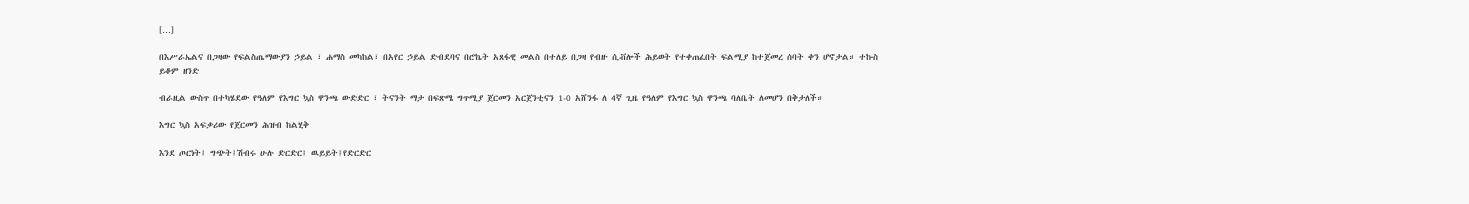[…]

በእሥራኤልና በጋዛው የፍልስጤማውያን ኃይል ፣ ሐማስ መካከል፣ በአየር ኃይል ድብደባና በሮኬት አጸፋዊ መልስ በተለይ በጋዛ የብዙ ሲቭሎች ሕይወት የተቀጠፈበት ፍልሚያ ከተጀመረ ሰባት ቀን ሆኖታል። ተኩስ ይቆም ዘንድ

ብራዚል ውስጥ በተካሄደው የዓለም የእግር ኳስ ዋንጫ ውድድር ፣ ትናንት ማታ በፍጽሜ ግጥሚያ ጀርመን አርጀንቲናን 1-0 አሸንፋ ለ 4ኛ ጊዜ የዓለም የእግር ኳስ ዋንጫ ባለቤት ለመሆን በቅታለች።

እግር ኳስ አፍቃሪው የጀርመን ሕዝብ ከልሂቅ

እንደ ጦርነት፤ ግጭት፤ሽብሩ ሁሉ ድርድር፤ ዉይይት፤የድርድር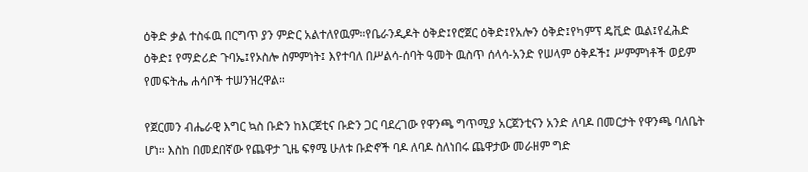ዕቅድ ቃል ተስፋዉ በርግጥ ያን ምድር አልተለየዉም።የቤራንዲዶት ዕቅድ፤የሮጀር ዕቅድ፤የአሎን ዕቅድ፤የካምፕ ዴቪድ ዉል፤የፈሕድ ዕቅድ፤ የማድሪድ ጉባኤ፤የኦስሎ ስምምነት፤ እየተባለ በሥልሳ-ሰባት ዓመት ዉስጥ ሰላሳ-አንድ የሠላም ዕቅዶች፤ ሥምምነቶች ወይም የመፍትሔ ሐሳቦች ተሠንዝረዋል።

የጀርመን ብሔራዊ እግር ኳስ ቡድን ከእርጀቲና ቡድን ጋር ባደረገው የዋንጫ ግጥሚያ አርጀንቲናን አንድ ለባዶ በመርታት የዋንጫ ባለቤት ሆነ። እስከ በመደበኛው የጨዋታ ጊዜ ፍፃሜ ሁለቱ ቡድኖች ባዶ ለባዶ ስለነበሩ ጨዋታው መራዘም ግድ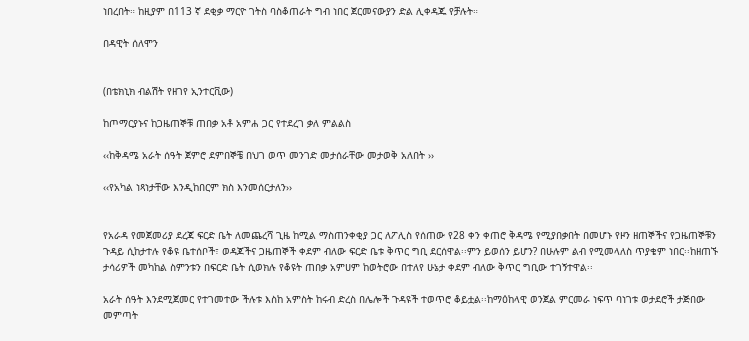ነበረበት። ከዚያም በ113 ኛ ደቂቃ ማርዮ ገትስ ባስቆጠራት ግብ ነበር ጀርመናውያን ድል ሊቀዳጁ የቻሉት።

በዳዊት ሰለሞን


(በቴክኒክ ብልሽት የዘገየ ኢንተርቪው)

ከጦማርያኑና ከጋዜጠኞቹ ጠበቃ አቶ አምሐ ጋር የተደረገ ቃለ ምልልስ

‹‹ከቅዳሜ አራት ሰዓት ጀምሮ ደምበኞቼ በህገ ወጥ መንገድ መታሰራቸው መታወቅ አለበት ››

‹‹የአካል ነጻነታቸው እንዲከበርም ክስ እንመሰርታለን››


የአራዳ የመጀመሪያ ደረጃ ፍርድ ቤት ለመጨረሻ ጊዜ ከሚል ማስጠንቀቂያ ጋር ለፖሊስ የሰጠው የ28 ቀን ቀጠሮ ቅዳሜ የሚያበቃበት በመሆኑ የዞን ዘጠኞችና የጋዜጠኞቹን ጉዳይ ሲከታተሉ የቆዩ ቤተሰቦች፣ ወዳጆችና ጋዜጠኞች ቀደም ብለው ፍርድ ቤቱ ቅጥር ግቢ ደርሰዋል፡፡ምን ይወሰን ይሆን? በሁሉም ልብ የሚመላለስ ጥያቄም ነበር፡፡ከዘጠኙ ታሳሪዎች መካከል ስምንቱን በፍርድ ቤት ሲወክሉ የቆዩት ጠበቃ አምሀም ከወትሮው በተለየ ሁኔታ ቀደም ብለው ቅጥር ግቢው ተገኝተዋል፡፡

አራት ሰዓት እንደሚጀመር የተገመተው ችሉቱ እስከ አምስት ከሩብ ድረስ በሌሎች ጉዳዩች ተወጥሮ ቆይቷል፡፡ከማዕከላዊ ወንጀል ምርመራ ነፍጥ ባነገቱ ወታደሮች ታጅበው መምጣት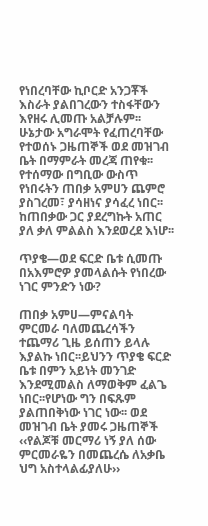የነበረባቸው ኪቦርድ አንጋቾች እስራት ያልበገረውን ተስፋቸውን እየዘሩ ሊመጡ አልቻሉም፡፡ሁኔታው አግራሞት የፈጠረባቸው የተወሰኑ ጋዜጠኞች ወደ መዝገብ ቤት በማምራት መረጃ ጠየቁ፡፡የተሰማው በግቢው ውስጥ የነበሩትን ጠበቃ አምሀን ጨምሮ ያስገረመ፣ ያሳዘነና ያሳፈረ ነበር፡፡ከጠበቃው ጋር ያደረግኩት አጠር ያለ ቃለ ምልልስ እንደወረደ እነሆ፡፡

ጥያቄ—ወደ ፍርድ ቤቱ ሲመጡ በአእምሮዎ ያመላልሱት የነበረው ነገር ምንድን ነው?

ጠበቃ አምሀ—ምናልባት ምርመራ ባለመጨረሳችን ተጨማሪ ጊዜ ይሰጠን ይላሉ እያልኩ ነበር፡፡ይህንን ጥያቄ ፍርድ ቤቱ በምን አይነት መንገድ እንደሚመልስ ለማወቅም ፈልጌ ነበር፡፡የሆነው ግን በፍጹም ያልጠበቅነው ነገር ነው፡፡ ወደ መዝገብ ቤት ያመሩ ጋዜጠኞች ‹‹የልጆቹ መርማሪ ነኝ ያለ ሰው ምርመራዬን በመጨረሴ ለአቃቤ ህግ አስተላልፊያለሁ››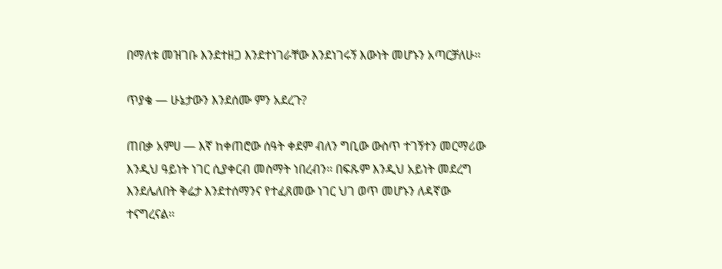በማለቱ መዝገቡ እንደተዘጋ እንደተነገራቸው እንደነገሩኝ እውነት መሆኑን አጣርቻለሁ፡፡

ጥያቄ — ሁኔታውን እንደሰሙ ምን አደረጉ?

ጠበቃ አምሀ — እኛ ከቀጠሮው ሰዓት ቀደም ብለን ግቢው ውስጥ ተገኝተን መርማሪው እንዲህ ዓይነት ነገር ሲያቀርብ መስማት ነበረብን፡፡ በፍጹም እንዲህ አይነት መደረግ እንደሌለበት ቅሬታ እንደተሰማንና የተፈጸመው ነገር ህገ ወጥ መሆኑን ለዳኛው ተናግረናል፡፡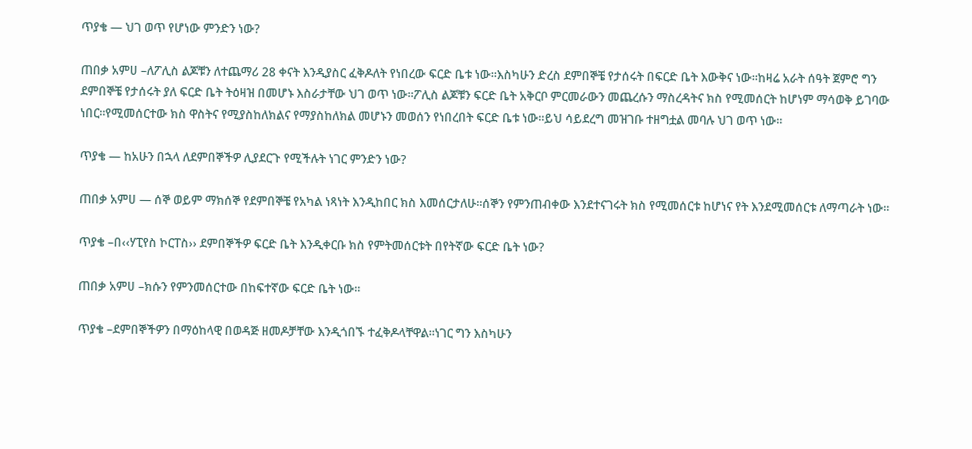ጥያቄ — ህገ ወጥ የሆነው ምንድን ነው?

ጠበቃ አምሀ –ለፖሊስ ልጆቹን ለተጨማሪ 28 ቀናት እንዲያስር ፈቅዶለት የነበረው ፍርድ ቤቱ ነው፡፡እስካሁን ድረስ ደምበኞቼ የታሰሩት በፍርድ ቤት እውቅና ነው፡፡ከዛሬ አራት ሰዓት ጀምሮ ግን ደምበኞቼ የታሰሩት ያለ ፍርድ ቤት ትዕዛዝ በመሆኑ እስራታቸው ህገ ወጥ ነው፡፡ፖሊስ ልጆቹን ፍርድ ቤት አቅርቦ ምርመራውን መጨረሱን ማስረዳትና ክስ የሚመሰርት ከሆነም ማሳወቅ ይገባው ነበር፡፡የሚመሰርተው ክስ ዋስትና የሚያስከለክልና የማያስከለክል መሆኑን መወሰን የነበረበት ፍርድ ቤቱ ነው፡፡ይህ ሳይደረግ መዝገቡ ተዘግቷል መባሉ ህገ ወጥ ነው፡፡

ጥያቄ — ከአሁን በኋላ ለደምበኞችዎ ሊያደርጉ የሚችሉት ነገር ምንድን ነው?

ጠበቃ አምሀ — ሰኞ ወይም ማክሰኞ የደምበኞቼ የአካል ነጻነት እንዲከበር ክስ እመሰርታለሁ፡፡ሰኞን የምንጠብቀው እንደተናገሩት ክስ የሚመሰርቱ ከሆነና የት እንደሚመሰርቱ ለማጣራት ነው፡፡

ጥያቄ –በ‹‹ሃፒየስ ኮርፐስ›› ደምበኞችዎ ፍርድ ቤት እንዲቀርቡ ክስ የምትመሰርቱት በየትኛው ፍርድ ቤት ነው?

ጠበቃ አምሀ –ክሱን የምንመሰርተው በከፍተኛው ፍርድ ቤት ነው፡፡

ጥያቄ –ደምበኞችዎን በማዕከላዊ በወዳጅ ዘመዶቻቸው እንዲጎበኙ ተፈቅዶላቸዋል፡፡ነገር ግን እስካሁን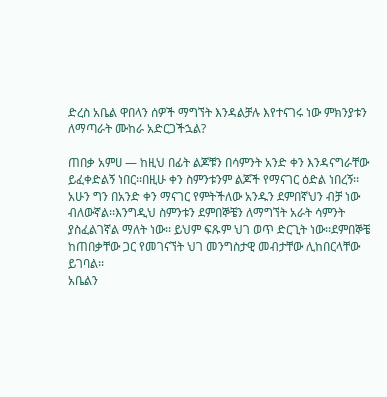ድረስ አቤል ዋበላን ሰዎች ማግኘት እንዳልቻሉ እየተናገሩ ነው ምክንያቱን ለማጣራት ሙከራ አድርጋችኋል?

ጠበቃ አምሀ — ከዚህ በፊት ልጆቹን በሳምንት አንድ ቀን እንዳናግራቸው ይፈቀድልኝ ነበር፡፡በዚሁ ቀን ስምንቱንም ልጆች የማናገር ዕድል ነበረኝ፡፡ አሁን ግን በአንድ ቀን ማናገር የምትችለው አንዱን ደምበኛህን ብቻ ነው ብለውኛል፡፡እንግዲህ ስምንቱን ደምበኞቼን ለማግኘት አራት ሳምንት ያስፈልገኛል ማለት ነው፡፡ ይህም ፍጹም ህገ ወጥ ድርጊት ነው፡፡ደምበኞቼ ከጠበቃቸው ጋር የመገናኘት ህገ መንግስታዊ መብታቸው ሊከበርላቸው ይገባል፡፡
አቤልን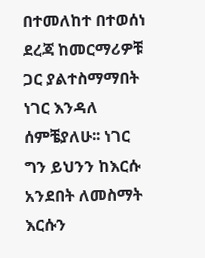በተመለከተ በተወሰነ ደረጃ ከመርማሪዎቹ ጋር ያልተስማማበት ነገር እንዳለ ሰምቼያለሁ፡፡ ነገር ግን ይህንን ከእርሱ አንደበት ለመስማት እርሱን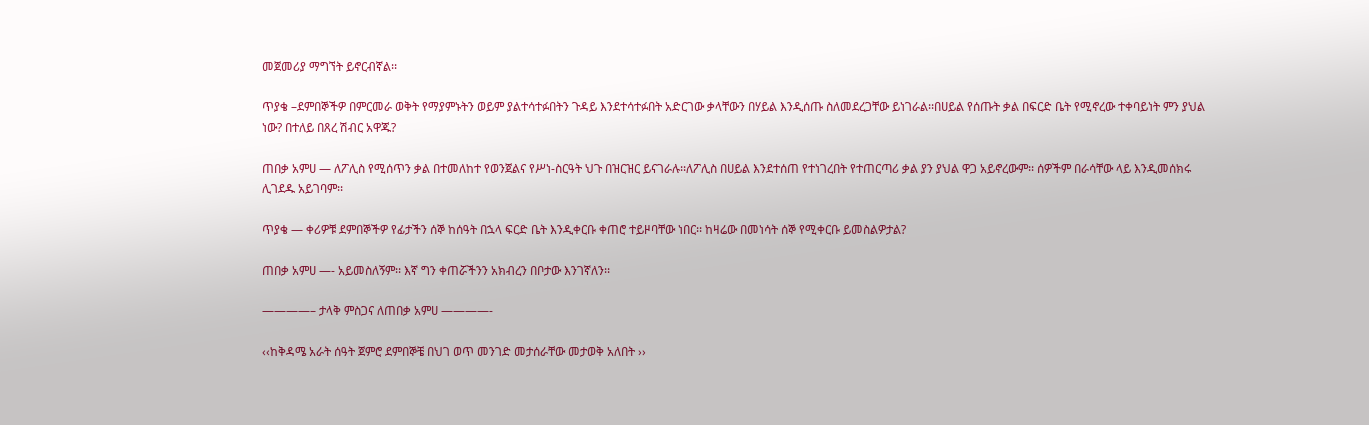መጀመሪያ ማግኘት ይኖርብኛል፡፡

ጥያቄ –ደምበኞችዎ በምርመራ ወቅት የማያምኑትን ወይም ያልተሳተፉበትን ጉዳይ እንደተሳተፉበት አድርገው ቃላቸውን በሃይል እንዲሰጡ ስለመደረጋቸው ይነገራል፡፡በሀይል የሰጡት ቃል በፍርድ ቤት የሚኖረው ተቀባይነት ምን ያህል ነው? በተለይ በጸረ ሽብር አዋጁ?

ጠበቃ አምሀ — ለፖሊስ የሚሰጥን ቃል በተመለከተ የወንጀልና የሥነ-ስርዓት ህጉ በዝርዝር ይናገራሉ፡፡ለፖሊስ በሀይል እንደተሰጠ የተነገረበት የተጠርጣሪ ቃል ያን ያህል ዋጋ አይኖረውም፡፡ ሰዎችም በራሳቸው ላይ እንዲመሰክሩ ሊገደዱ አይገባም፡፡

ጥያቄ — ቀሪዎቹ ደምበኞችዎ የፊታችን ሰኞ ከሰዓት በኋላ ፍርድ ቤት እንዲቀርቡ ቀጠሮ ተይዞባቸው ነበር፡፡ ከዛሬው በመነሳት ሰኞ የሚቀርቡ ይመስልዎታል?

ጠበቃ አምሀ —- አይመስለኝም፡፡ እኛ ግን ቀጠሯችንን አክብረን በቦታው እንገኛለን፡፡

————– ታላቅ ምስጋና ለጠበቃ አምሀ ————-

‹‹ከቅዳሜ አራት ሰዓት ጀምሮ ደምበኞቼ በህገ ወጥ መንገድ መታሰራቸው መታወቅ አለበት ››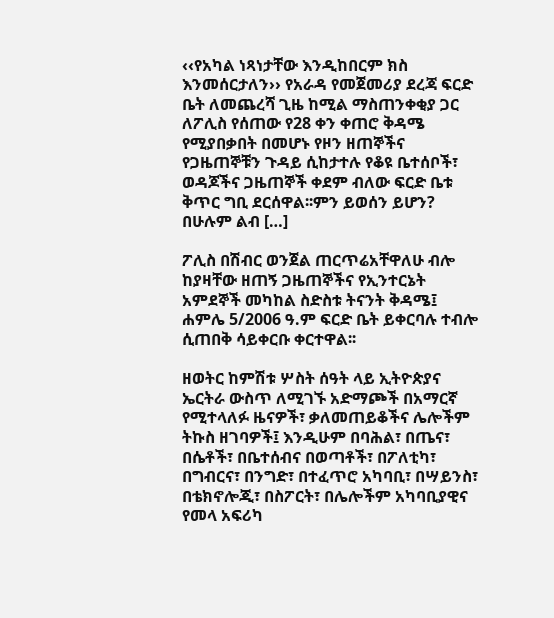‹‹የአካል ነጻነታቸው እንዲከበርም ክስ እንመሰርታለን›› የአራዳ የመጀመሪያ ደረጃ ፍርድ ቤት ለመጨረሻ ጊዜ ከሚል ማስጠንቀቂያ ጋር ለፖሊስ የሰጠው የ28 ቀን ቀጠሮ ቅዳሜ የሚያበቃበት በመሆኑ የዞን ዘጠኞችና የጋዜጠኞቹን ጉዳይ ሲከታተሉ የቆዩ ቤተሰቦች፣ ወዳጆችና ጋዜጠኞች ቀደም ብለው ፍርድ ቤቱ ቅጥር ግቢ ደርሰዋል፡፡ምን ይወሰን ይሆን? በሁሉም ልብ […]

ፖሊስ በሽብር ወንጀል ጠርጥሬአቸዋለሁ ብሎ ከያዛቸው ዘጠኝ ጋዜጠኞችና የኢንተርኔት አምደኞች መካከል ስድስቱ ትናንት ቅዳሜ፤ ሐምሌ 5/2006 ዓ.ም ፍርድ ቤት ይቀርባሉ ተብሎ ሲጠበቅ ሳይቀርቡ ቀርተዋል፡፡

ዘወትር ከምሽቱ ሦስት ሰዓት ላይ ኢትዮጵያና ኤርትራ ውስጥ ለሚገኙ አድማጮች በአማርኛ የሚተላለፉ ዜናዎች፣ ቃለመጠይቆችና ሌሎችም ትኩስ ዘገባዎች፤ እንዲሁም በባሕል፣ በጤና፣ በሴቶች፣ በቤተሰብና በወጣቶች፣ በፖለቲካ፣ በግብርና፣ በንግድ፣ በተፈጥሮ አካባቢ፣ በሣይንስ፣ በቴክኖሎጂ፣ በስፖርት፣ በሌሎችም አካባቢያዊና የመላ አፍሪካ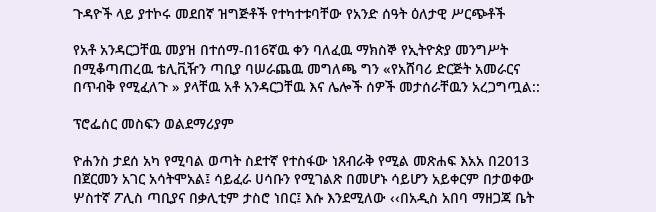ጉዳዮች ላይ ያተኮሩ መደበኛ ዝግጅቶች የተካተቱባቸው የአንድ ሰዓት ዕለታዊ ሥርጭቶች

የአቶ አንዳርጋቸዉ መያዝ በተሰማ-በ16ኛዉ ቀን ባለፈዉ ማክስኞ የኢትዮጵያ መንግሥት በሚቆጣጠረዉ ቴሊቪዥን ጣቢያ ባሠራጨዉ መግለጫ ግን «የአሸባሪ ድርጅት አመራርና በጥብቅ የሚፈለጉ » ያላቸዉ አቶ አንዳርጋቸዉ እና ሌሎች ሰዎች መታሰራቸዉን አረጋግጧል::

ፕሮፌሰር መስፍን ወልደማሪያም

ዮሐንስ ታደሰ አካ የሚባል ወጣት ስደተኛ የተስፋው ነጸብራቅ የሚል መጽሐፍ እአአ በ2013 በጀርመን አገር አሳትሞአል፤ ሳይፈራ ሀሳቡን የሚገልጽ በመሆኑ ሳይሆን አይቀርም በታወቀው ሦስተኛ ፖሊስ ጣቢያና በቃሊቲም ታስሮ ነበር፤ እሱ እንደሚለው ‹‹በአዲስ አበባ ማዘጋጃ ቤት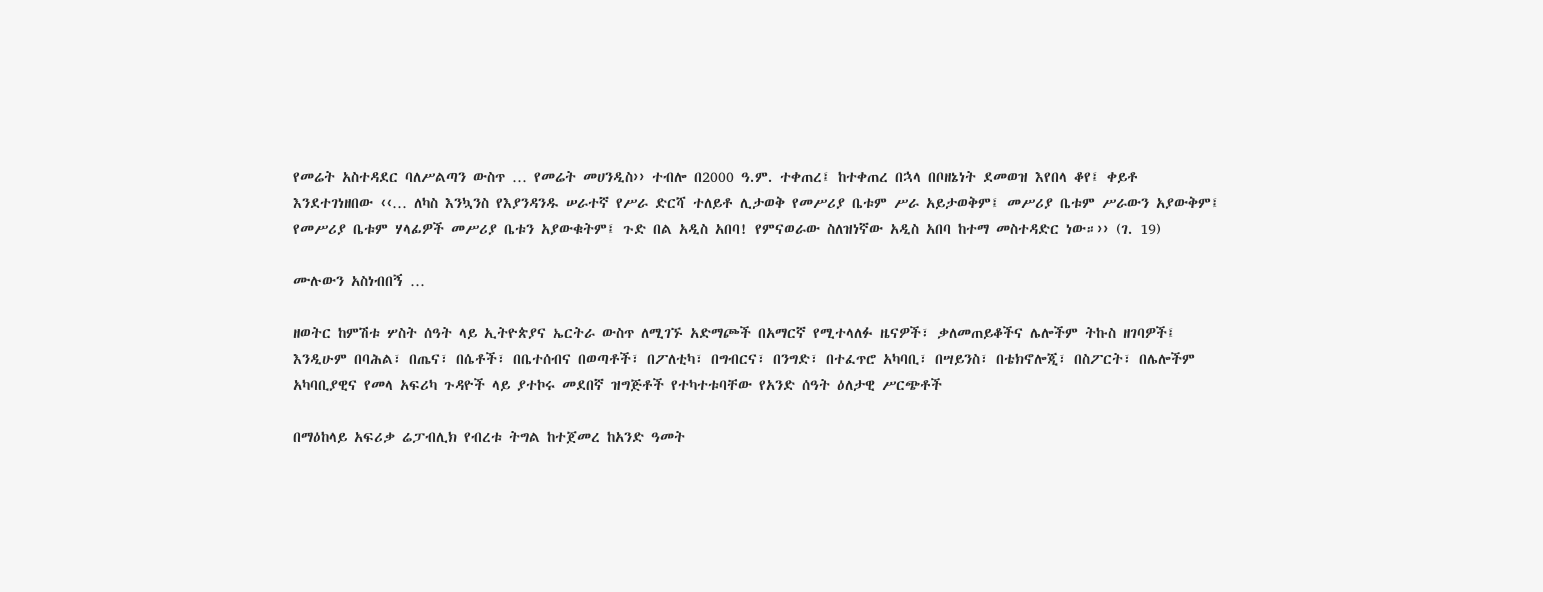የመሬት አስተዳደር ባለሥልጣን ውስጥ … የመሬት መሀንዲስ›› ተብሎ በ2000 ዓ.ም. ተቀጠረ፤ ከተቀጠረ በኋላ በቦዘኔነት ደመወዝ እየበላ ቆየ፤ ቀይቶ እንደተገነዘበው ‹‹… ለካስ እንኳንስ የእያንዳንዱ ሠራተኛ የሥራ ድርሻ ተለይቶ ሊታወቅ የመሥሪያ ቤቱም ሥራ አይታወቅም፤ መሥሪያ ቤቱም ሥራውን አያውቅም፤ የመሥሪያ ቤቱም ሃላፊዎች መሥሪያ ቤቱን አያውቁትም፤ ጉድ በል አዲስ አበባ! የምናወራው ስለዝነኛው አዲስ አበባ ከተማ መስተዳድር ነው።›› (ገ. 19)

ሙሉውን አስነብበኝ …

ዘወትር ከምሽቱ ሦስት ሰዓት ላይ ኢትዮጵያና ኤርትራ ውስጥ ለሚገኙ አድማጮች በአማርኛ የሚተላለፉ ዜናዎች፣ ቃለመጠይቆችና ሌሎችም ትኩስ ዘገባዎች፤ እንዲሁም በባሕል፣ በጤና፣ በሴቶች፣ በቤተሰብና በወጣቶች፣ በፖለቲካ፣ በግብርና፣ በንግድ፣ በተፈጥሮ አካባቢ፣ በሣይንስ፣ በቴክኖሎጂ፣ በስፖርት፣ በሌሎችም አካባቢያዊና የመላ አፍሪካ ጉዳዮች ላይ ያተኮሩ መደበኛ ዝግጅቶች የተካተቱባቸው የአንድ ሰዓት ዕለታዊ ሥርጭቶች

በማዕከላይ አፍሪቃ ሬፓብሊክ የብረቱ ትግል ከተጀመረ ከአንድ ዓመት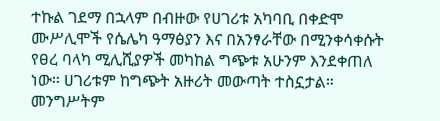ተኩል ገደማ በኋላም በብዙው የሀገሪቱ አካባቢ በቀድሞ ሙሥሊሞች የሴሌካ ዓማፅያን እና በአንፃራቸው በሚንቀሳቀሱት የፀረ ባላካ ሚሊሺያዎች መካከል ግጭቱ አሁንም እንደቀጠለ ነው። ሀገሪቱም ከግጭት አዙሪት መውጣት ተስኗታል። መንግሥትም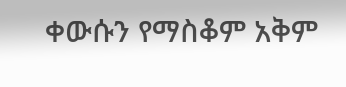ቀውሱን የማስቆም አቅም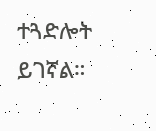ተጓድሎት ይገኛል።